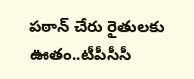పఠాన్ చేరు రైతులకు ఊతం..టీపీసీసీ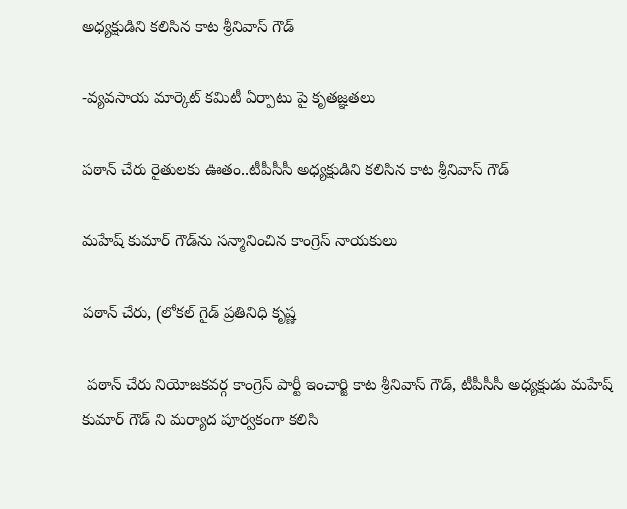అధ్యక్షుడిని కలిసిన కాట శ్రీనివాస్ గౌడ్

-వ్యవసాయ మార్కెట్ కమిటీ ఏర్పాటు పై కృతజ్ఞతలు

పఠాన్ చేరు రైతులకు ఊతం..టీపీసీసీ అధ్యక్షుడిని కలిసిన కాట శ్రీనివాస్ గౌడ్

మహేష్ కుమార్ గౌడ్‌ను సన్మానించిన కాంగ్రెస్ నాయకులు

పఠాన్ చేరు, (లోకల్ గైడ్ ప్రతినిధి కృష్ణ

 పఠాన్ చేరు నియోజకవర్గ కాంగ్రెస్ పార్టీ ఇంచార్జి కాట శ్రీనివాస్ గౌడ్, టీపీసీసీ అధ్యక్షుడు మహేష్ కుమార్ గౌడ్ ని మర్యాద పూర్వకంగా కలిసి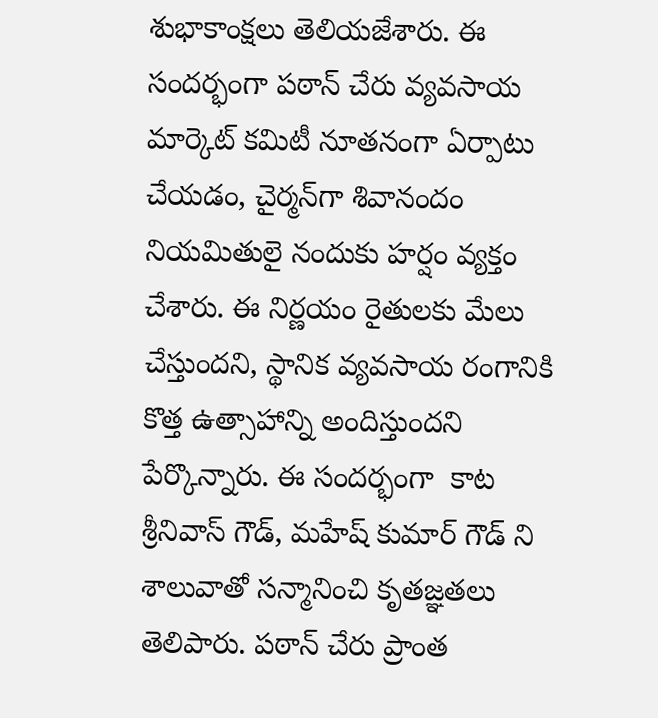శుభాకాంక్షలు తెలియజేశారు. ఈ సందర్భంగా పఠాన్ చేరు వ్యవసాయ మార్కెట్ కమిటీ నూతనంగా ఏర్పాటు చేయడం, చైర్మన్‌గా శివానందం నియమితులై నందుకు హర్షం వ్యక్తం చేశారు. ఈ నిర్ణయం రైతులకు మేలు చేస్తుందని, స్థానిక వ్యవసాయ రంగానికి కొత్త ఉత్సాహాన్ని అందిస్తుందని పేర్కొన్నారు. ఈ సందర్భంగా  కాట శ్రీనివాస్ గౌడ్, మహేష్ కుమార్ గౌడ్ ని శాలువాతో సన్మానించి కృతజ్ఞతలు తెలిపారు. పఠాన్ చేరు ప్రాంత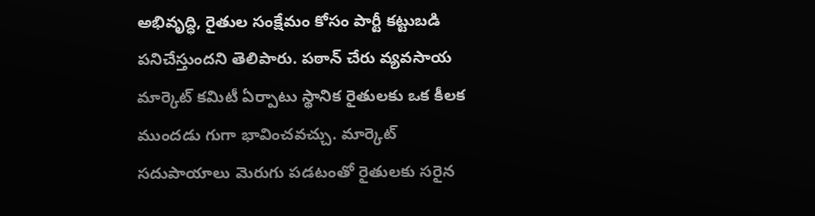అభివృద్ధి, రైతుల సంక్షేమం కోసం పార్టీ కట్టుబడి పనిచేస్తుందని తెలిపారు. పఠాన్ చేరు వ్యవసాయ మార్కెట్ కమిటీ ఏర్పాటు స్థానిక రైతులకు ఒక కీలక ముందడు గుగా భావించవచ్చు. మార్కెట్ సదుపాయాలు మెరుగు పడటంతో రైతులకు సరైన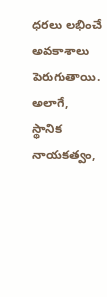ధరలు లభించే అవకాశాలు పెరుగుతాయి. అలాగే, స్థానిక నాయకత్వం,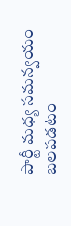పార్టీ మధ్య సమన్వయం బలపడటం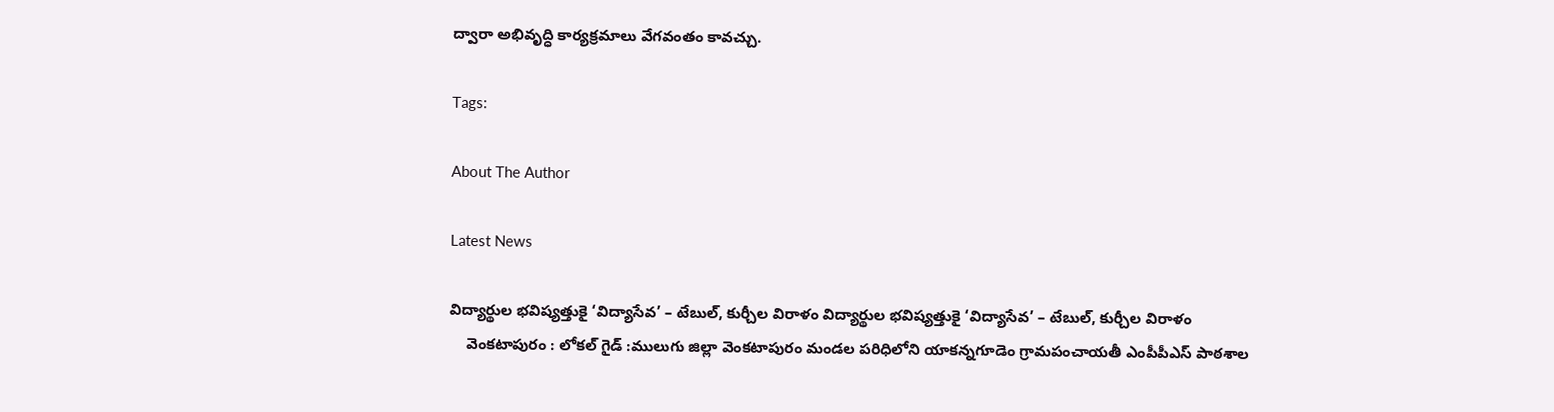ద్వారా అభివృద్ధి కార్యక్రమాలు వేగవంతం కావచ్చు.

Tags:

About The Author

Latest News

విద్యార్థుల భవిష్యత్తుకై ‘విద్యాసేవ’ – టేబుల్, కుర్చీల విరాళం విద్యార్థుల భవిష్యత్తుకై ‘విద్యాసేవ’ – టేబుల్, కుర్చీల విరాళం
    వెంకటాపురం : లోకల్ గైడ్ :ములుగు జిల్లా వెంకటాపురం మండల పరిధిలోని యాకన్నగూడెం గ్రామపంచాయతీ ఎంపీపీఎస్ పాఠశాల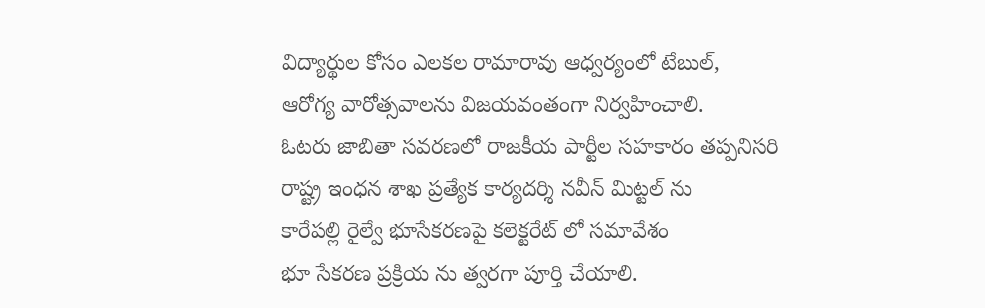విద్యార్థుల కోసం ఎలకల రామారావు ఆధ్వర్యంలో టేబుల్,
ఆరోగ్య వారోత్సవాలను విజయవంతంగా నిర్వహించాలి.
ఓటరు జాబితా సవరణలో రాజకీయ పార్టీల సహకారం తప్పనిసరి
రాష్ట్ర ఇంధన శాఖ ప్రత్యేక కార్యదర్శి నవీన్ మిట్టల్ ను
కారేపల్లి రైల్వే భూసేకరణపై కలెక్టరేట్ లో సమావేశం
భూ సేకరణ ప్రక్రియ ను త్వరగా పూర్తి చేయాలి.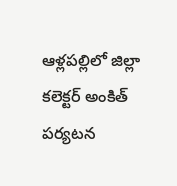ఆళ్లపల్లిలో జిల్లా కలెక్టర్ అంకిత్ పర్యటన